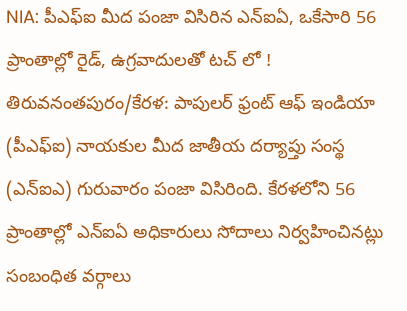NIA: పీఎఫ్ఐ మీద పంజా విసిరిన ఎన్ఐఏ, ఒకేసారి 56 ప్రాంతాల్లో రైడ్, ఉగ్రవాదులతో టచ్ లో !
తిరువనంతపురం/కేరళ: పాపులర్ ఫ్రంట్ ఆఫ్ ఇండియా (పీఎఫ్ఐ) నాయకుల మీద జాతీయ దర్యాప్తు సంస్థ (ఎన్ఐఎ) గురువారం పంజా విసిరింది. కేరళలోని 56 ప్రాంతాల్లో ఎన్ఐఏ అధికారులు సోదాలు నిర్వహించినట్లు సంబంధిత వర్గాలు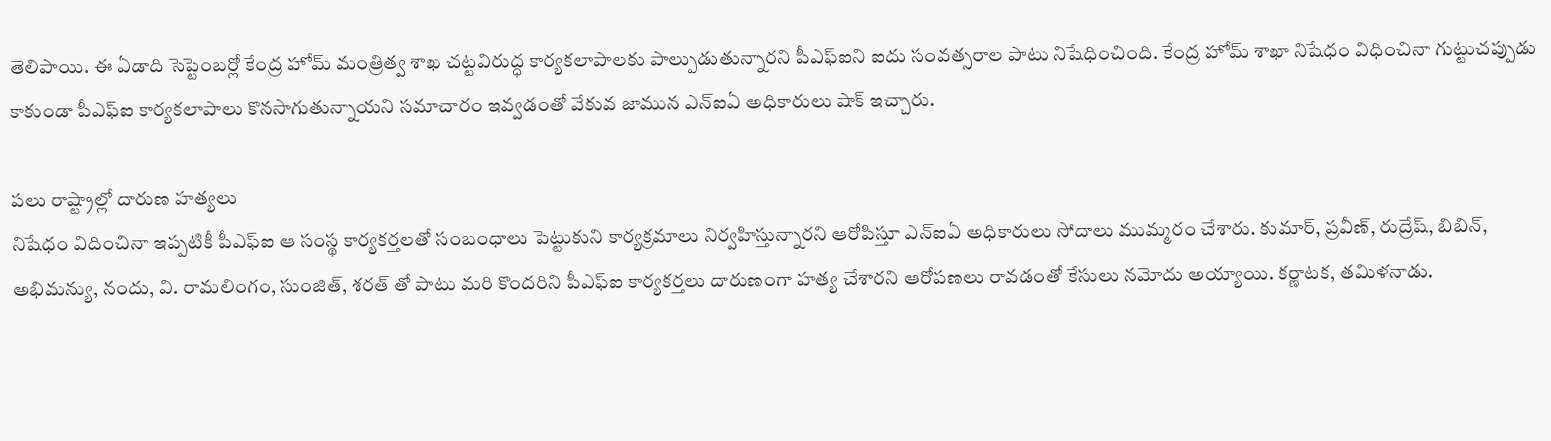తెలిపాయి. ఈ ఏడాది సెప్టెంబర్లో కేంద్ర హోమ్ మంత్రిత్వ శాఖ చట్టవిరుద్ధ కార్యకలాపాలకు పాల్పుడుతున్నారని పీఎఫ్ఐని ఐదు సంవత్సరాల పాటు నిషేధించింది. కేంద్ర హోమ్ శాఖా నిషేధం విధించినా గుట్టుచప్పుడు కాకుండా పీఎఫ్ఐ కార్యకలాపాలు కొనసాగుతున్నాయని సమాచారం ఇవ్వడంతో వేకువ జామున ఎన్ఐఏ అధికారులు షాక్ ఇచ్చారు.

పలు రాష్ట్రాల్లో దారుణ హత్యలు
నిషేధం విదించినా ఇప్పటికీ పీఎఫ్ఐ ఆ సంస్థ కార్యకర్తలతో సంబంధాలు పెట్టుకుని కార్యక్రమాలు నిర్వహిస్తున్నారని ఆరోపిస్తూ ఎన్ఐఏ అధికారులు సోదాలు ముమ్మరం చేశారు. కుమార్, ప్రవీణ్, రుద్రేష్, బిబిన్, అభిమన్యు, నందు, వి. రామలింగం, సుంజిత్, శరత్ తో పాటు మరి కొందరిని పీఎఫ్ఐ కార్యకర్తలు దారుణంగా హత్య చేశారని ఆరోపణలు రావడంతో కేసులు నమోదు అయ్యాయి. కర్ణాటక, తమిళనాడు.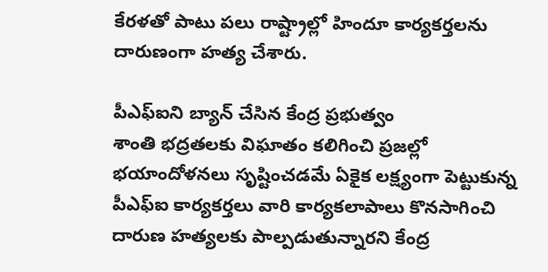కేరళతో పాటు పలు రాష్ట్రాల్లో హిందూ కార్యకర్తలను దారుణంగా హత్య చేశారు.

పీఎఫ్ఐని బ్యాన్ చేసిన కేంద్ర ప్రభుత్వం
శాంతి భద్రతలకు విఘాతం కలిగించి ప్రజల్లో భయాందోళనలు సృష్టించడమే ఏకైక లక్ష్యంగా పెట్టుకున్న పీఎఫ్ఐ కార్యకర్తలు వారి కార్యకలాపాలు కొనసాగించి దారుణ హత్యలకు పాల్పడుతున్నారని కేంద్ర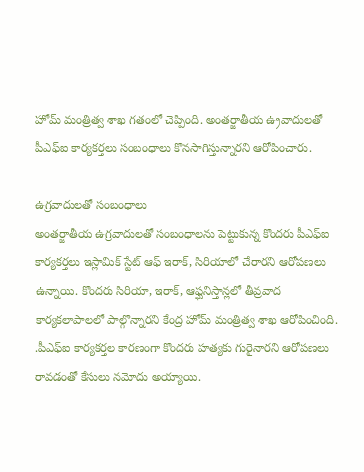హోమ్ మంత్రిత్వ శాఖ గతంలో చెప్పింది. అంతర్జాతీయ ఉ్రవాదులతో పీఎఫ్ఐ కార్యకర్తలు సంబంధాలు కొనసాగిస్తున్నారని ఆరోపించారు.

ఉగ్రవాదులతో సంబంధాలు
అంతర్జాతీయ ఉగ్రవాదులతో సంబంధాలను పెట్టుకున్న కొందరు పీఎఫ్ఐ కార్యకర్తలు ఇస్లామిక్ స్టేట్ ఆఫ్ ఇరాక్, సిరియాలో చేరారని ఆరోపణలు ఉన్నాయి. కొందరు సిరియా, ఇరాక్, ఆఫ్ఘనిస్తాన్లలో తీవ్రవాద కార్యకలాపాలలో పాల్గొన్నారని కేంద్ర హోమ్ మంత్రిత్వ శాఖ ఆరోపించింది. .పీఎఫ్ఐ కార్యకర్తల కారణంగా కొందరు హత్యకు గురైనారని ఆరోపణలు రావడంతో కేసులు నమోదు అయ్యాయి.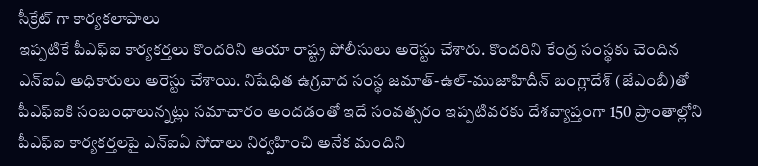సీక్రేట్ గా కార్యకలాపాలు
ఇప్పటికే పీఎఫ్ఐ కార్యకర్తలు కొందరిని ఆయా రాష్ట్ర పోలీసులు అరెస్టు చేశారు. కొందరిని కేంద్ర సంస్థకు చెందిన ఎన్ఐఏ అధికారులు అరెస్టు చేశాయి. నిషేధిత ఉగ్రవాద సంస్థ జమాత్-ఉల్-ముజాహిదీన్ బంగ్లాదేశ్ (జేఎంబీ)తో పీఎఫ్ఐకి సంబంధాలున్నట్లు సమాచారం అందడంతో ఇదే సంవత్సరం ఇప్పటివరకు దేశవ్యాప్తంగా 150 ప్రాంతాల్లోని పీఎఫ్ఐ కార్యకర్తలపై ఎన్ఐఏ సోదాలు నిర్వహించి అనేక మందిని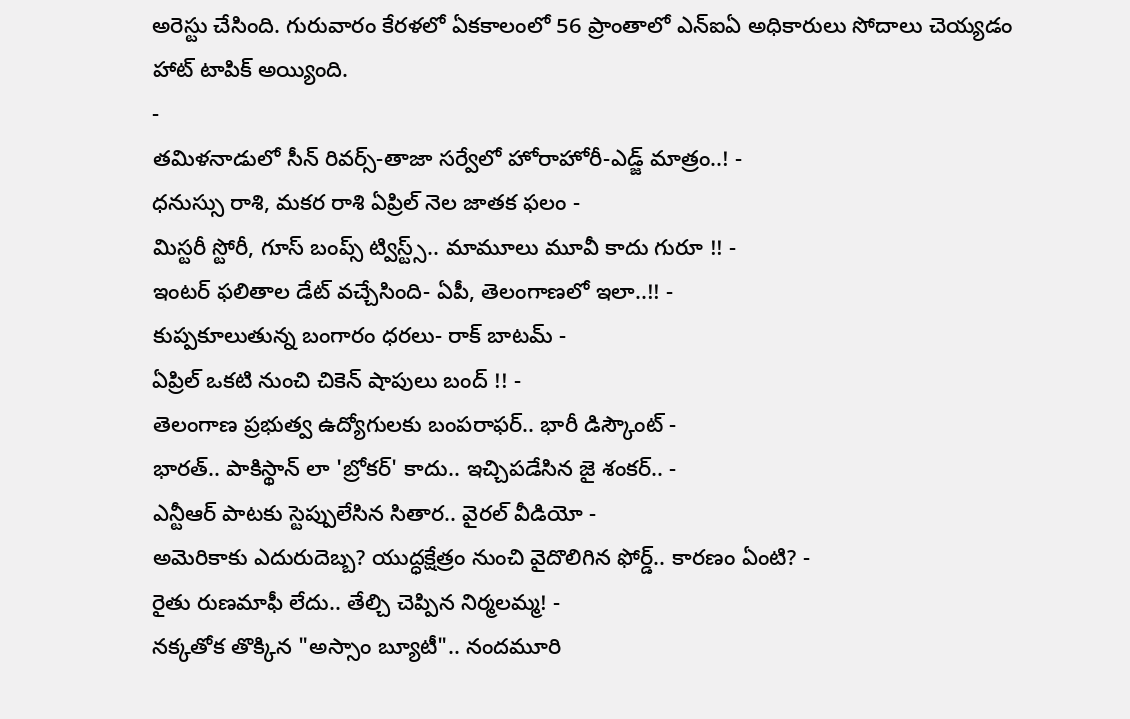అరెస్టు చేసింది. గురువారం కేరళలో ఏకకాలంలో 56 ప్రాంతాలో ఎన్ఐఏ అధికారులు సోదాలు చెయ్యడం హాట్ టాపిక్ అయ్యింది.
-
తమిళనాడులో సీన్ రివర్స్-తాజా సర్వేలో హోరాహోరీ-ఎడ్జ్ మాత్రం..! -
ధనుస్సు రాశి, మకర రాశి ఏప్రిల్ నెల జాతక ఫలం -
మిస్టరీ స్టోరీ, గూస్ బంప్స్ ట్విస్ట్స్.. మామూలు మూవీ కాదు గురూ !! -
ఇంటర్ ఫలితాల డేట్ వచ్చేసింది- ఏపీ, తెలంగాణలో ఇలా..!! -
కుప్పకూలుతున్న బంగారం ధరలు- రాక్ బాటమ్ -
ఏప్రిల్ ఒకటి నుంచి చికెన్ షాపులు బంద్ !! -
తెలంగాణ ప్రభుత్వ ఉద్యోగులకు బంపరాఫర్.. భారీ డిస్కౌంట్ -
భారత్.. పాకిస్థాన్ లా 'బ్రోకర్' కాదు.. ఇచ్చిపడేసిన జై శంకర్.. -
ఎన్టీఆర్ పాటకు స్టెప్పులేసిన సితార.. వైరల్ వీడియో -
అమెరికాకు ఎదురుదెబ్బ? యుద్ధక్షేత్రం నుంచి వైదొలిగిన ఫోర్డ్.. కారణం ఏంటి? -
రైతు రుణమాఫీ లేదు.. తేల్చి చెప్పిన నిర్మలమ్మ! -
నక్కతోక తొక్కిన "అస్సాం బ్యూటీ".. నందమూరి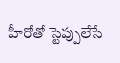హీరోతో స్టెప్పులేసే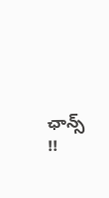ఛాన్స్ !!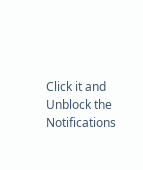Click it and Unblock the Notifications